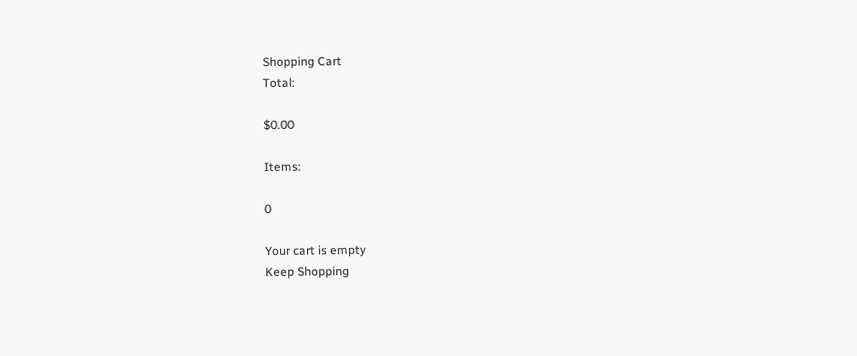Shopping Cart
Total:

$0.00

Items:

0

Your cart is empty
Keep Shopping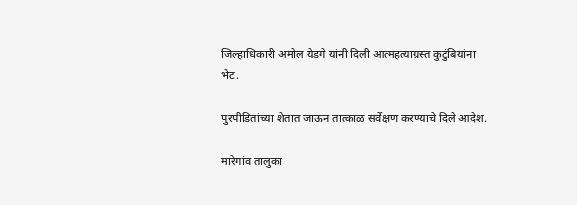जिल्हाधिकारी अमोल येडगे यांनी दिली आत्महत्याग्रस्त कुटुंबियांना भेट.

पुरपीडितांच्या शेतात जाऊन तात्काळ सर्वेक्षण करण्याचे दिले आदेश.

मारेगांव तालुका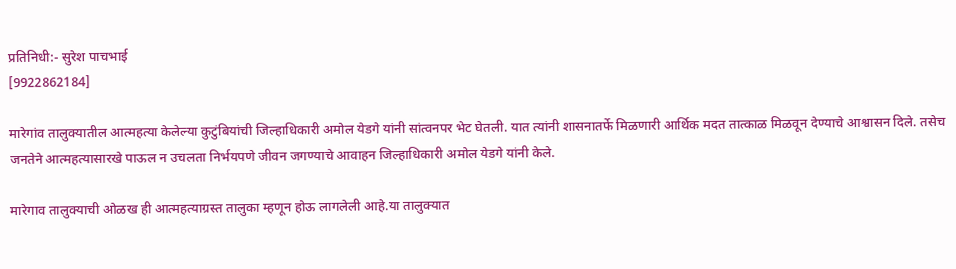प्रतिनिधी:- सुरेश पाचभाई
[9922862184]

मारेगांव तालुक्यातील आत्महत्या केलेल्या कुटुंबियांची जिल्हाधिकारी अमोल येडगे यांनी सांत्वनपर भेट घेतली. यात त्यांनी शासनातर्फे मिळणारी आर्थिक मदत तात्काळ मिळवून देण्याचे आश्वासन दिले. तसेच जनतेने आत्महत्यासारखे पाऊल न उचलता निर्भयपणे जीवन जगण्याचे आवाहन जिल्हाधिकारी अमोल येडगे यांनी केले.

मारेगाव तालुक्याची ओळख ही आत्महत्याग्रस्त तालुका म्हणून होऊ लागलेली आहे.या तालुक्यात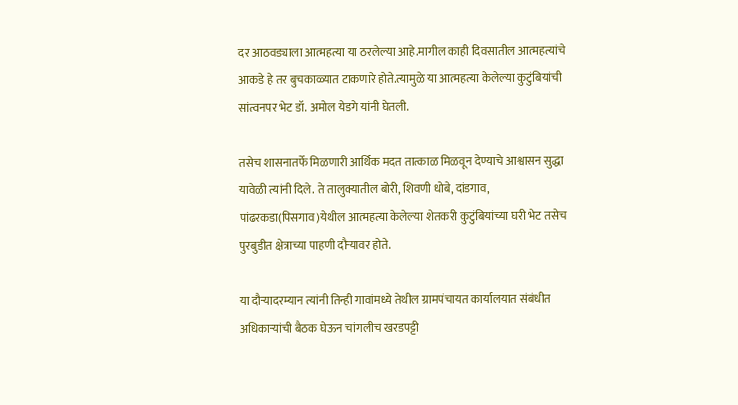दर आठवड्याला आत्महत्या या ठरलेल्या आहे.मागील काही दिवसातील आत्महत्यांचे आकडे हे तर बुचकाळ्यात टाकणारे होते.त्यामुळे या आत्महत्या केलेल्या कुटुंबियांची सांत्वनपर भेट डॉ. अमोल येडगे यांनी घेतली.

तसेच शासनातर्फे मिळणारी आर्थिक मदत तात्काळ मिळवून देण्याचे आश्वासन सुद्धा यावेळी त्यांनी दिले. ते तालुक्यातील बोरी, शिवणी धोबे, दांडगाव, पांढरकडा(पिसगाव)येथील आत्महत्या केलेल्या शेतकरी कुटुंबियांच्या घरी भेट तसेच पुरबुडीत क्षेत्राच्या पाहणी दौऱ्यावर होते.

या दौऱ्यादरम्यान त्यांनी तिन्ही गावांमध्ये तेथील ग्रामपंचायत कार्यालयात संबंधीत अधिकाऱ्यांची बैठक घेऊन चांगलीच खरडपट्टी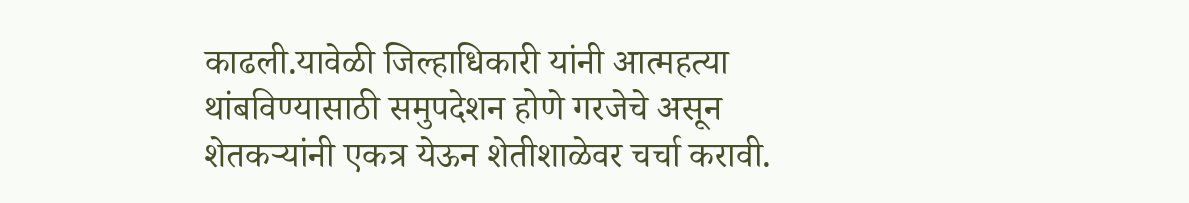काढली.यावेळी जिल्हाधिकारी यांनी आत्महत्या थांबविण्यासाठी समुपदेशन होणे गरजेचे असून शेतकऱ्यांनी एकत्र येऊन शेतीशाळेवर चर्चा करावी.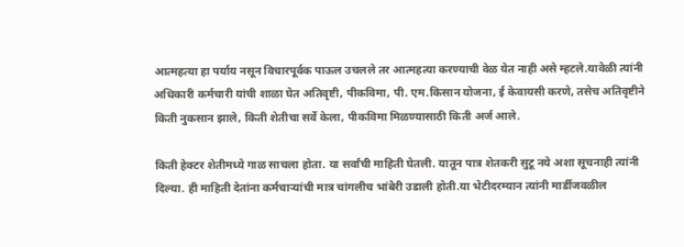आत्महत्या हा पर्याय नसून विचारपूर्वक पाऊल उचलले तर आत्महत्या करण्याची वेळ येत नाही असे म्हटले.यावेळी त्यांनी अधिकारी कर्मचारी यांची शाळा घेत अतिवृष्टी, पीकविमा, पी. एम.किसान योजना, ई केवायसी करणे, तसेच अतिवृष्टीने किती नुकसान झाले, किती शेतीचा सर्वे केला, पीकविमा मिळण्यासाठी किती अर्ज आले.

किती हेक्टर शेतीमध्ये गाळ साचला होता. या सर्वांची माहिती घेतली. यातून पात्र शेतकरी सुटू नये अशा सूचनाही त्यांनी दिल्या. ही माहिती देतांना कर्मचाऱ्यांची मात्र चांगलीच भांबेरी उडाली होती.या भेटीदरम्यान त्यांनी मार्डीजवळील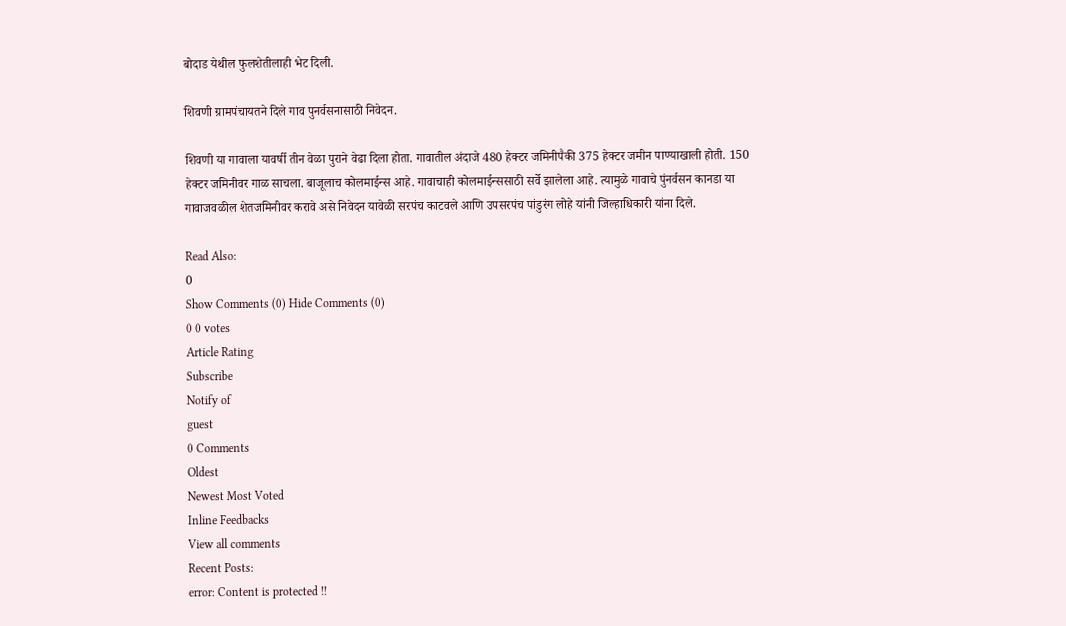बोदाड येथील फुलशेतीलाही भेट दिली.

शिवणी ग्रामपंचायतने दिले गाव पुनर्वसनासाठी निवेदन.

शिवणी या गावाला यावर्षी तीन वेळा पुराने वेढा दिला होता. गावातील अंदाजे 480 हेक्टर जमिनीपैकी 375 हेक्टर जमीन पाण्याखाली होती. 150 हेक्टर जमिनीवर गाळ साचला. बाजूलाच कोलमाईन्स आहे. गावाचाही कोलमाईन्ससाठी सर्वे झालेला आहे. त्यामुळे गावाचे पुंनर्वसन कानडा या गावाजवळील शेतजमिनीवर करावे असे निवेदन यावेळी सरपंच काटवले आणि उपसरपंच पांडुरंग लोहे यांनी जिल्हाधिकारी यांना दिले.

Read Also:
0
Show Comments (0) Hide Comments (0)
0 0 votes
Article Rating
Subscribe
Notify of
guest
0 Comments
Oldest
Newest Most Voted
Inline Feedbacks
View all comments
Recent Posts:
error: Content is protected !!